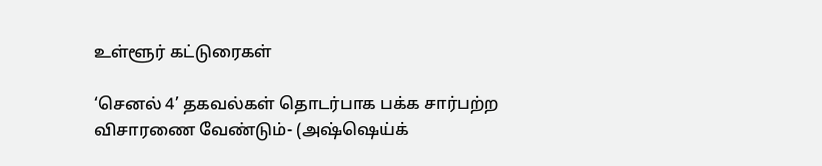உள்ளூர் கட்டுரைகள்

‘செனல் 4’ தகவல்கள் தொடர்பாக பக்க சார்பற்ற விசாரணை வேண்டும்- (அஷ்ஷெய்க்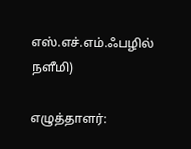எஸ்.எச்.எம்.ஃபழில் நளீமி)

எழுத்தாளர்: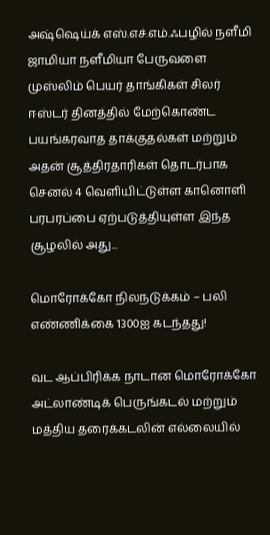அஷ்ஷெய்க் எஸ்.எச்.எம்.ஃபழில் நளீமி ஜாமியா நளீமியா பேருவளை முஸ்லிம் பெயர் தாங்கிகள் சிலர் ஈஸ்டர் தினத்தில் மேற்கொண்ட பயங்கரவாத தாக்குதல்கள் மற்றும் அதன் சூத்திரதாரிகள் தொடர்பாக செனல் 4 வெளியிட்டுள்ள கானொளி பரபரப்பை ஏற்படுத்தியுள்ள இந்த சூழலில் அது...

மொரோக்கோ நிலநடுக்கம் – பலி எண்ணிக்கை 1300ஐ கடந்தது!

வட ஆப்பிரிக்க நாடான மொரோக்கோ அட்லாண்டிக் பெருங்கடல் மற்றும் மத்திய தரைக்கடலின் எல்லையில்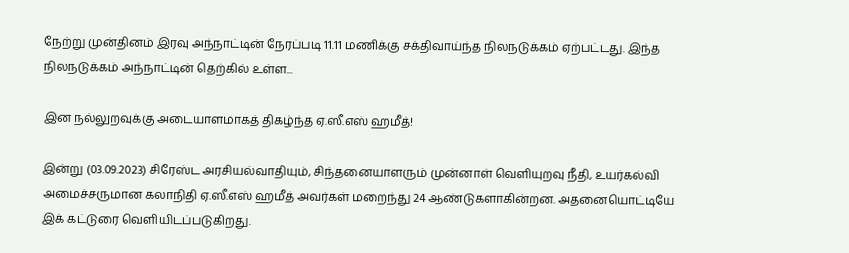நேற்று முன்தினம் இரவு அந்நாட்டின் நேரப்படி 11.11 மணிக்கு சக்திவாய்ந்த நிலநடுக்கம் ஏற்பட்டது. இந்த நிலநடுக்கம் அந்நாட்டின் தெற்கில் உள்ள...

இன நல்லுறவுக்கு அடையாளமாகத் திகழ்ந்த ஏ.ஸீ.எஸ் ஹமீத்!

இன்று (03.09.2023) சிரேஸ்ட அரசியல்வாதியும், சிந்தனையாளரும் முன்னாள் வெளியுறவு நீதி, உயர்கல்வி அமைச்சருமான கலாநிதி ஏ.ஸீ.எஸ் ஹமீத் அவர்கள் மறைந்து 24 ஆண்டுகளாகின்றன. அதனையொட்டியே இக் கட்டுரை வெளியிடப்படுகிறது.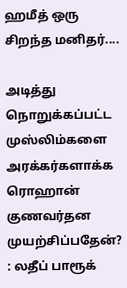ஹமீத் ஒரு சிறந்த மனிதர்....

அடித்து நொறுக்கப்பட்ட முஸ்லிம்களை அரக்கர்களாக்க ரொஹான் குணவர்தன முயற்சிப்பதேன்? : லதீப் பாரூக்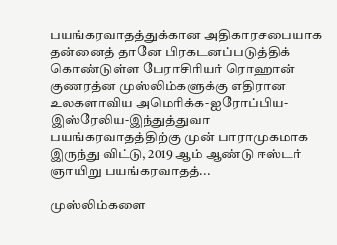பயங்கரவாதத்துக்கான அதிகாரசபையாக தன்னைத் தானே பிரகடனப்படுத்திக் கொண்டுள்ள பேராசிரியர் ரொஹான் குணரத்ன முஸ்லிம்களுக்கு எதிரான உலகளாவிய அமெரிக்க-ஐரோப்பிய-இஸ்ரேலிய-இந்துத்துவா பயங்கரவாதத்திற்கு முன் பாராமுகமாக இருந்து விட்டு, 2019 ஆம் ஆண்டு ஈஸ்டர் ஞாயிறு பயங்கரவாதத்...

முஸ்லிம்களை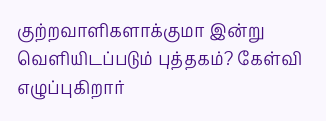குற்றவாளிகளாக்குமா இன்று வெளியிடப்படும் புத்தகம்? கேள்வி எழுப்புகிறார்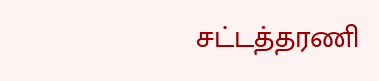சட்டத்தரணி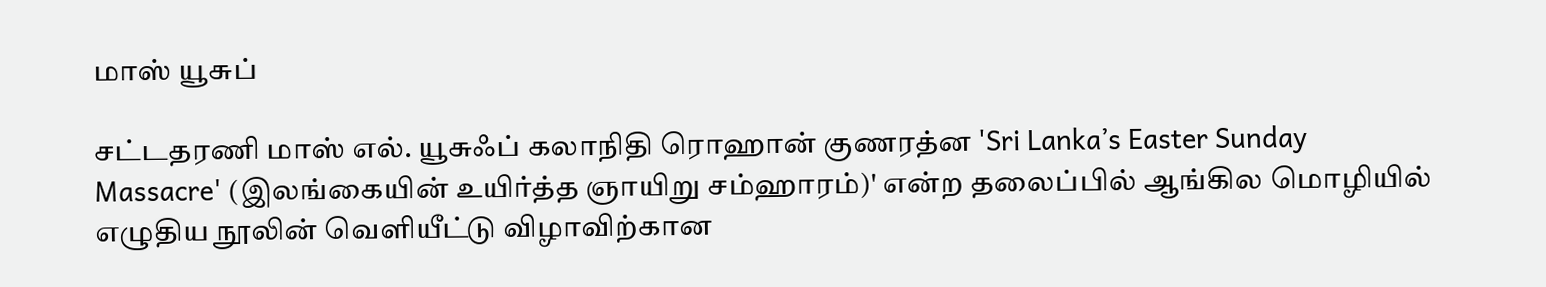மாஸ் யூசுப்

சட்டதரணி மாஸ் எல். யூசுஃப் கலாநிதி ரொஹான் குணரத்ன 'Sri Lanka’s Easter Sunday Massacre' (இலங்கையின் உயிர்த்த ஞாயிறு சம்ஹாரம்)' என்ற தலைப்பில் ஆங்கில மொழியில் எழுதிய நூலின் வெளியீட்டு விழாவிற்கான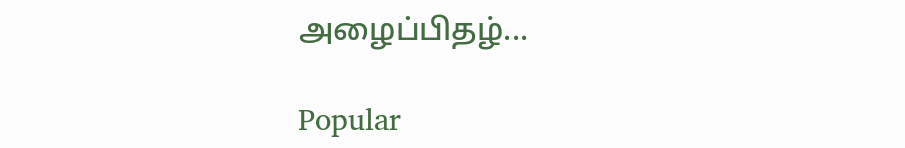அழைப்பிதழ்...

Popular